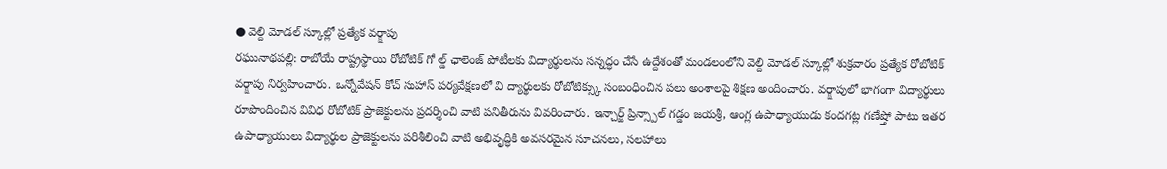● వెల్ది మోడల్ స్కూల్లో ప్రత్యేక వర్క్షాపు
రఘునాథపల్లి: రాబోయే రాష్ట్రస్థాయి రోబోటిక్ గో ల్డ్ ఛాలెంజ్ పోటీలకు విద్యార్థులను సన్నద్ధం చేసే ఉద్దేశంతో మండలంలోని వెల్ది మోడల్ స్కూల్లో శుక్రవారం ప్రత్యేక రోబోటిక్ వర్క్షాపు నిర్వహించారు. ఒన్నోవేషన్ కోచ్ సుహాస్ పర్యవేక్షణలో వి ద్యార్థులకు రోబోటిక్స్కు సంబంధించిన పలు అంశాలపై శిక్షణ అందించారు. వర్క్షాపులో భాగంగా విద్యార్థులు రూపొందించిన వివిధ రోబోటిక్ ప్రాజెక్టులను ప్రదర్శించి వాటి పనితీరును వివరించారు. ఇన్చార్జ్ ప్రిన్స్పాల్ గడ్డం జయశ్రీ, ఆంగ్ల ఉపాధ్యాయుడు కందగట్ల గణేష్తో పాటు ఇతర ఉపాధ్యాయులు విద్యార్థుల ప్రాజెక్టులను పరిశీలించి వాటి అభివృద్ధికి అవసరమైన సూచనలు, సలహాలు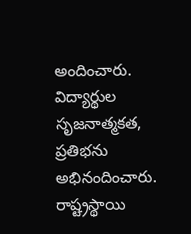అందించారు. విద్యార్థుల సృజనాత్మకత, ప్రతిభను అభినందించారు. రాష్ట్రస్థాయి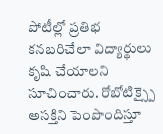పోటీల్లో ప్రతిభ కనబరిచేలా విద్యార్థులు కృషి చేయాలని సూచించారు. రోబోటిక్స్పై అసక్తిని పెంపొందిస్తూ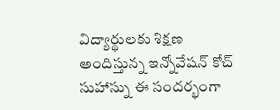విద్యార్థులకు శిక్షణ అందిస్తున్న ఇన్నోవేషన్ కోచ్ సుహాస్ను ఈ సందర్భంగా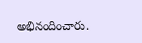అభినందించారు.